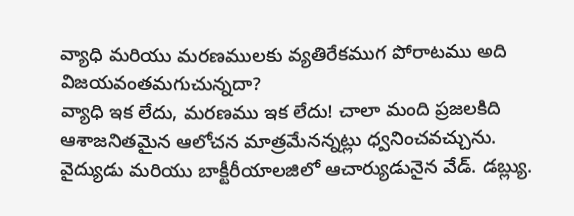వ్యాధి మరియు మరణములకు వ్యతిరేకముగ పోరాటము అది విజయవంతమగుచున్నదా?
వ్యాధి ఇక లేదు, మరణము ఇక లేదు! చాలా మంది ప్రజలకిది ఆశాజనితమైన ఆలోచన మాత్రమేనన్నట్లు ధ్వనించవచ్చును. వైద్యుడు మరియు బాక్టీరీయాలజిలో ఆచార్యుడునైన వేడ్. డబ్ల్యు.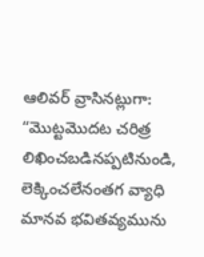ఆలివర్ వ్రాసినట్లుగా: “మొట్టమొదట చరిత్ర లిఖించబడినప్పటినుండి, లెక్కించలేనంతగ వ్యాధి మానవ భవితవ్యమును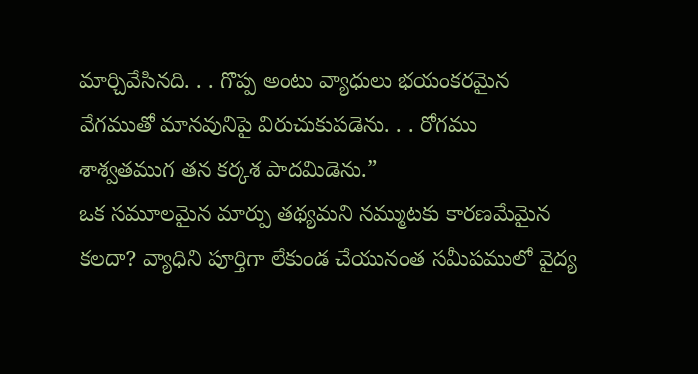మార్చివేసినది. . . గొప్ప అంటు వ్యాధులు భయంకరమైన వేగముతో మానవునిపై విరుచుకుపడెను. . . రోగము శాశ్వతముగ తన కర్కశ పాదమిడెను.”
ఒక సమూలమైన మార్పు తథ్యమని నమ్ముటకు కారణమేమైన కలదా? వ్యాధిని పూర్తిగా లేకుండ చేయునంత సమీపములో వైద్య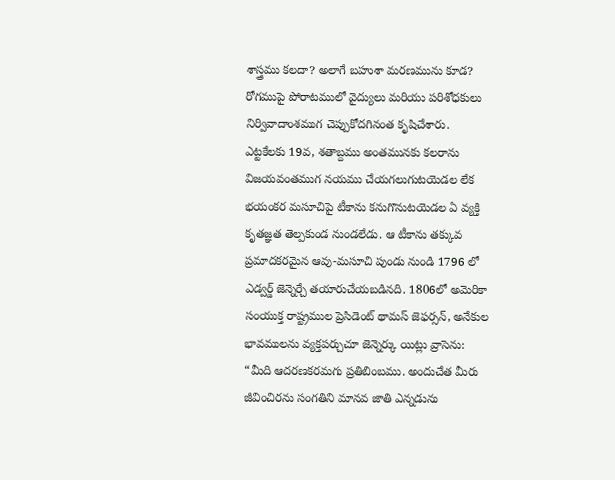శాస్త్రము కలదా? అలాగే బహుశా మరణమును కూడ?
రోగముపై పోరాటములో వైద్యులు మరియు పరిశోధకులు నిర్వివాదాంశముగ చెప్పుకోదగినంత కృషిచేశారు. ఎట్టకేలకు 19వ, శతాబ్దము అంతమునకు కలరాను విజయవంతముగ నయము చేయగలుగుటయెడల లేక భయంకర మసూచిపై టీకాను కనుగొనుటయెడల ఏ వ్యక్తి కృతజ్ఞత తెల్పకుండ నుండలేడు. ఆ టీకాను తక్కువ ప్రమాదకరమైన ఆవు-మసూచి పుండు నుండి 1796 లో ఎడ్వర్డ్ జెన్నెర్చే తయారుచేయబడినది. 1806లో అమెరికా సంయుక్త రాష్ట్రముల ప్రెసిడెంట్ థామస్ జెఫర్సన్, అనేకుల భావములను వ్యక్తపర్చుచూ జెన్నెర్కు యిట్లు వ్రాసెను: “మీది ఆదరణకరమగు ప్రతిబింబము. అందుచేత మీరు జీవించిరను సంగతిని మానవ జాతి ఎన్నడును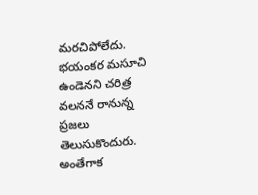మరచిపోలేదు. భయంకర మసూచి ఉండెనని చరిత్ర వలననే రానున్న ప్రజలు తెలుసుకొందురు.
అంతేగాక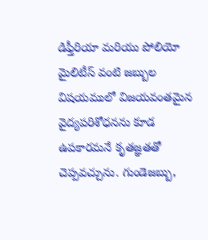డిఫ్తీరియా మరియు పోలియో మైలిటీస్ వంటి జబ్బుల విషయములో విజయవంతమైన వైద్యపరిశోధనను కూడ ఉపకారమనే కృతజ్ఞతతో చెప్పవచ్చును. గుండెజబ్బు,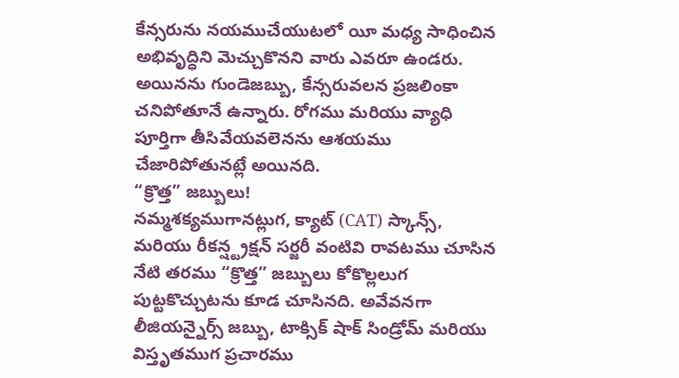కేన్సరును నయముచేయుటలో యీ మధ్య సాధించిన అభివృద్ధిని మెచ్చుకొనని వారు ఎవరూ ఉండరు. అయినను గుండెజబ్బు, కేన్సరువలన ప్రజలింకా చనిపోతూనే ఉన్నారు. రోగము మరియు వ్యాధి పూర్తిగా తీసివేయవలెనను ఆశయము చేజారిపోతునట్లే అయినది.
“క్రొత్త” జబ్బులు!
నమ్మశక్యముగానట్లుగ, క్యాట్ (CAT) స్కాన్స్, మరియు రీకన్ష్ట్రక్షన్ సర్జరీ వంటివి రావటము చూసిన నేటి తరము “క్రొత్త” జబ్బులు కోకొల్లలుగ పుట్టకొచ్చుటను కూడ చూసినది. అవేవనగా లీజియన్నైర్స్ జబ్బు, టాక్సిక్ షాక్ సిండ్రోమ్ మరియు విస్తృతముగ ప్రచారము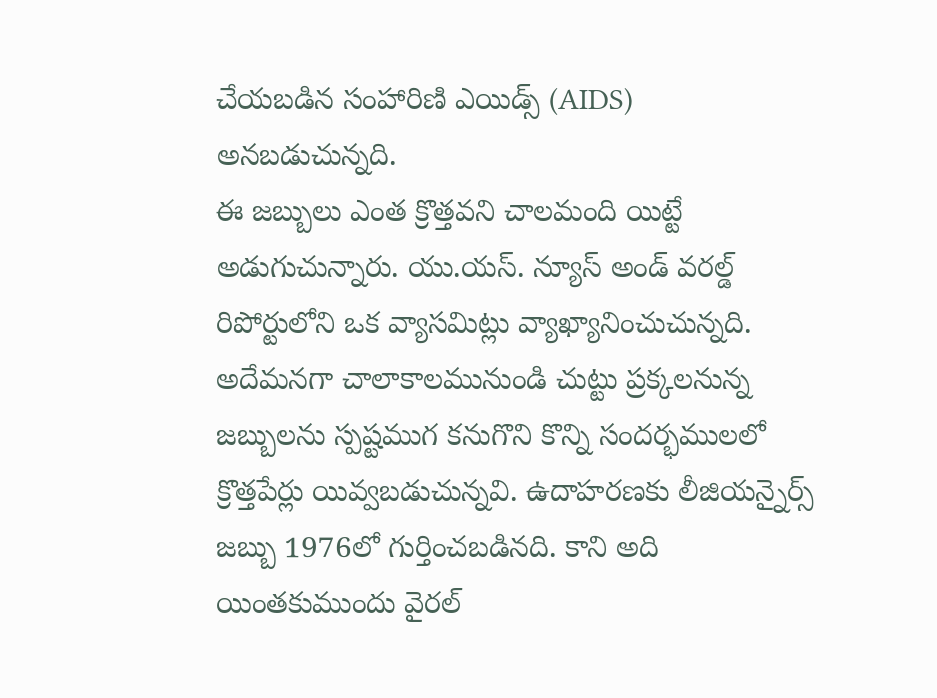చేయబడిన సంహారిణి ఎయిడ్స్ (AIDS) అనబడుచున్నది.
ఈ జబ్బులు ఎంత క్రొత్తవని చాలమంది యిట్టే అడుగుచున్నారు. యు.యస్. న్యూస్ అండ్ వరల్డ్ రిపోర్టులోని ఒక వ్యాసమిట్లు వ్యాఖ్యానించుచున్నది. అదేమనగా చాలాకాలమునుండి చుట్టు ప్రక్కలనున్న జబ్బులను స్పష్టముగ కనుగొని కొన్ని సందర్భములలో క్రొత్తపేర్లు యివ్వబడుచున్నవి. ఉదాహరణకు లీజియన్నైర్స్ జబ్బు 1976లో గుర్తించబడినది. కాని అది యింతకుముందు వైరల్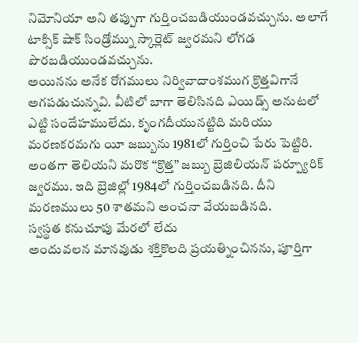నిమోనియా అని తప్పుగా గుర్తించబడియుండవచ్చును. అలాగే టాక్సిక్ షాక్ సిండ్రోమ్ను స్కార్లెట్ జ్వరమని లోగడ పొరబడియుండవచ్చును.
అయినను అనేక రోగములు నిర్వివాదాంశముగ క్రొత్తవిగానే అగపడుచున్నవి. వీటిలో బాగా తెలిసినది ఎయిడ్స్ అనుటలో ఎట్టి సందేహములేదు. కృంగదీయునట్టిది మరియు మరణకరమగు యీ జబ్బును 1981లో గుర్తించి పేరు పెట్టిరి. అంతగా తెలియని మరొక “క్రొత్త” జబ్బు బ్రెజిలియన్ పర్ప్యూరిక్ జ్వరము. ఇది బ్రెజిల్లో 1984లో గుర్తించబడినది. దీని మరణములు 50 శాతమని అంచనా వేయబడినది.
స్వస్థత కనుచూపు మేరలో లేదు
అందువలన మానవుడు శక్తికొలది ప్రయత్నించినను, పూర్తిగా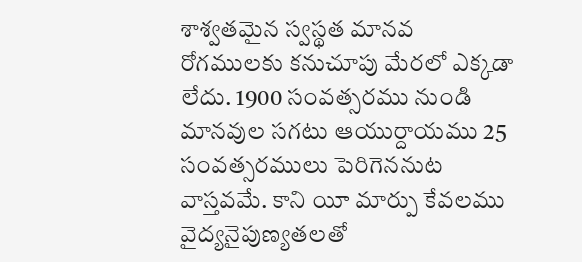శాశ్వతమైన స్వస్థత మానవ రోగములకు కనుచూపు మేరలో ఎక్కడా లేదు. 1900 సంవత్సరము నుండి మానవుల సగటు ఆయుర్దాయము 25 సంవత్సరములు పెరిగెననుట వాస్తవమే. కాని యీ మార్పు కేవలము వైద్యనైపుణ్యతలతో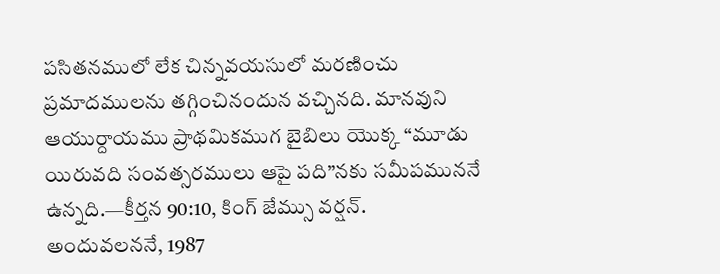పసితనములో లేక చిన్నవయసులో మరణించు ప్రమాదములను తగ్గించినందున వచ్చినది. మానవుని ఆయుర్దాయము ప్రాథమికముగ బైబిలు యొక్క “మూడు యిరువది సంవత్సరములు ఆపై పది”నకు సమీపముననే ఉన్నది.—కీర్తన 90:10, కింగ్ జేమ్సు వర్షన్.
అందువలననే, 1987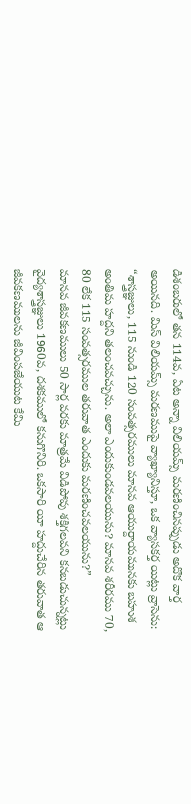డిశంబరులో తన 114వ, ఏట అన్నా విలియమ్స్ మరణించినప్పుడు అదొక వార్త అయినది. మిస్ విలియమ్స్ మరణముపై వ్యాఖ్యానిస్తూ, ఒక వ్యాసకర్త యిట్లు వ్రాసెను: “శాస్త్రజ్ఞులు, 115 నుండి 120 సంవత్సరములు మానవ ఆయుర్దాయమునకు బహుశ అంతిమ హద్దని తలంచవచ్చును. అలా ఎందుకుండవలయును? మానవ శరీరము 70, 80 లేక 115 సంవత్సరముల తరువాత ఎందుకు మరణించవలయును?”
మానవ జీవకణములు 50 సార్ల వరకు మాత్రమే విడిపోవు శక్తిగలవని కనబడుచున్నట్లు వైద్యశాస్త్రజ్ఞులు 1960వ, దశకములో కనుగొనిరి. ఒకసారి యీ హద్దుచేరిన తరువాత ఆ జీవకణములను జీవింపజేయుట కేమి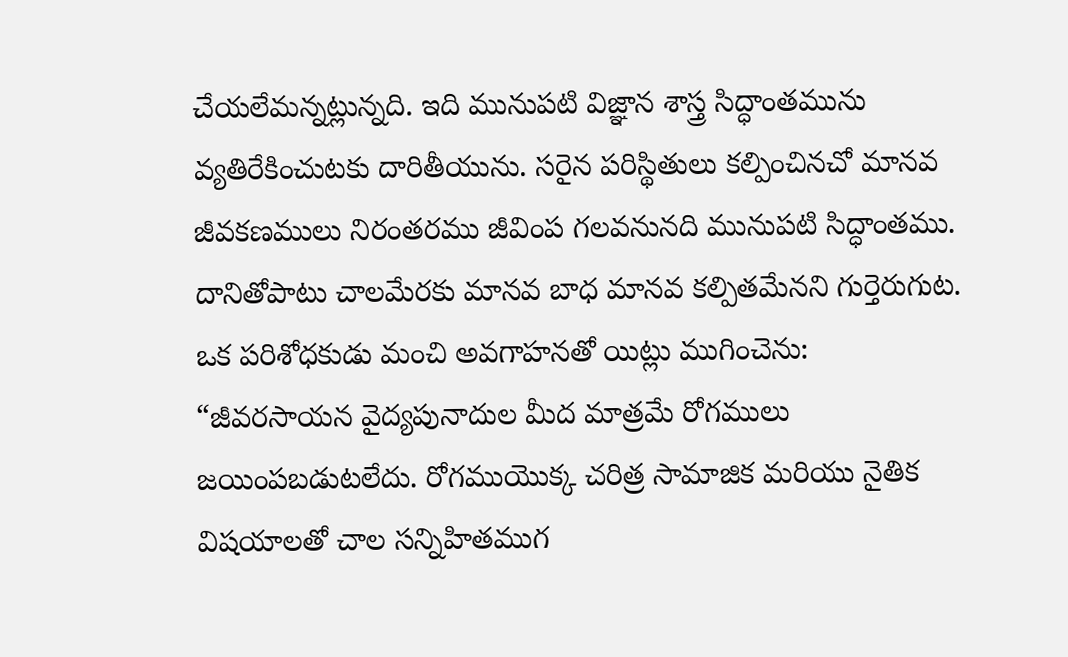చేయలేమన్నట్లున్నది. ఇది మునుపటి విజ్ఞాన శాస్త్ర సిద్ధాంతమును వ్యతిరేకించుటకు దారితీయును. సరైన పరిస్థితులు కల్పించినచో మానవ జీవకణములు నిరంతరము జీవింప గలవనునది మునుపటి సిద్ధాంతము.
దానితోపాటు చాలమేరకు మానవ బాధ మానవ కల్పితమేనని గుర్తెరుగుట. ఒక పరిశోధకుడు మంచి అవగాహనతో యిట్లు ముగించెను: “జీవరసాయన వైద్యపునాదుల మీద మాత్రమే రోగములు జయింపబడుటలేదు. రోగముయొక్క చరిత్ర సామాజిక మరియు నైతిక విషయాలతో చాల సన్నిహితముగ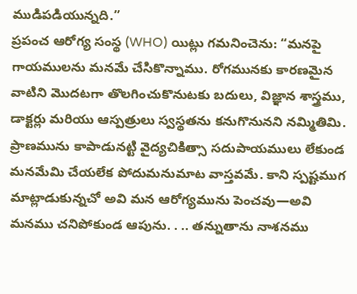ముడిపడియున్నది.”
ప్రపంచ ఆరోగ్య సంస్థ (WHO) యిట్లు గమనించెను: “మనపై గాయములను మనమే చేసికొన్నాము. రోగమునకు కారణమైన వాటిని మొదటగా తొలగించుకొనుటకు బదులు, విజ్ఞాన శాస్త్రము, డాక్టర్లు మరియు ఆస్పత్రులు స్వస్థతను కనుగొనునని నమ్మితిమి. ప్రాణమును కాపాడునట్టి వైద్యచికిత్సా సదుపాయములు లేకుండ మనమేమి చేయలేక పోదుమనుమాట వాస్తవమే. కాని స్పష్టముగ మాట్లాడుకున్నచో అవి మన ఆరోగ్యమును పెంచవు—అవి మనము చనిపోకుండ ఆపును. . .. తన్నుతాను నాశనము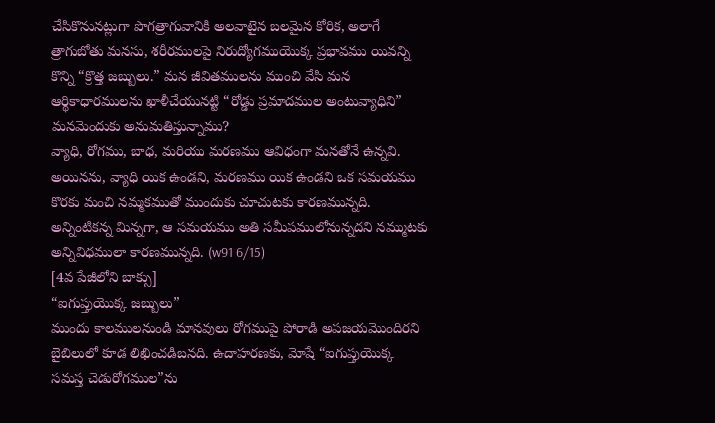చేసికొనునట్లుగా పొగత్రాగువానికి అలవాటైన బలమైన కోరిక, అలాగే త్రాగుబోతు మనసు, శరీరములపై నిరుద్యోగముయొక్క ప్రభావము యివన్ని కొన్ని “క్రొత్త జబ్బులు.” మన జీవితములను ముంచి వేసి మన ఆర్థికాధారములను ఖాళీచేయునట్టి “రోడ్డు ప్రమాదముల అంటువ్యాధిని” మనమెందుకు అనుమతిస్తున్నాము?
వ్యాధి, రోగము, బాధ, మరియు మరణము ఆవిధంగా మనతోనే ఉన్నవి. అయినను, వ్యాధి యిక ఉండని, మరణము యిక ఉండని ఒక సమయము కొరకు మంచి నమ్మకముతో ముందుకు చూచుటకు కారణమున్నది. అన్నింటికన్న మిన్నగా, ఆ సమయము అతి సమీపములోనున్నదని నమ్ముటకు అన్నివిధములా కారణమున్నది. (w91 6/15)
[4వ పేజీలోని బాక్సు]
“ఐగుప్తుయొక్క జబ్బులు”
ముందు కాలములనుండి మానవులు రోగముపై పోరాడి అపజయమొందిరని బైబిలులో కూడ లిఖించడిబనది. ఉదాహరణకు, మోషే “ఐగుప్తుయొక్క సమస్త చెడురోగముల”ను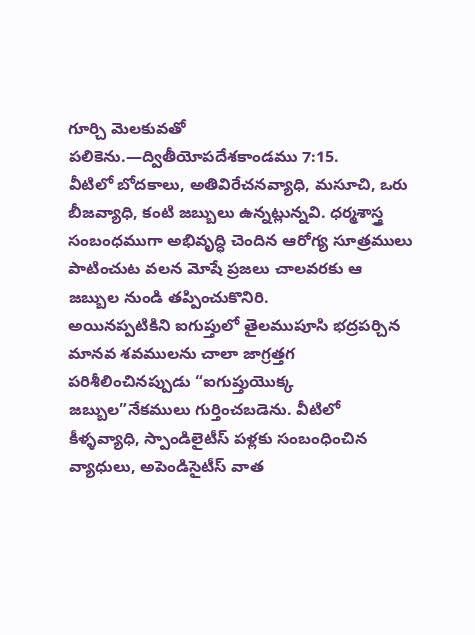గూర్చి మెలకువతో పలికెను.—ద్వితీయోపదేశకాండము 7:15.
వీటిలో బోదకాలు, అతివిరేచనవ్యాధి, మసూచి, ఒరు బీజవ్యాధి, కంటి జబ్బులు ఉన్నట్లున్నవి. ధర్మశాస్త్ర సంబంధముగా అభివృద్ధి చెందిన ఆరోగ్య సూత్రములు పాటించుట వలన మోషే ప్రజలు చాలవరకు ఆ జబ్బుల నుండి తప్పించుకొనిరి.
అయినప్పటికిని ఐగుప్తులో తైలముపూసి భద్రపర్చిన మానవ శవములను చాలా జాగ్రత్తగ పరిశీలించినప్పుడు “ఐగుప్తుయొక్క జబ్బుల”నేకములు గుర్తించబడెను. వీటిలో కీళ్ళవ్యాధి, స్పాండిలైటీస్ పళ్లకు సంబంధించిన వ్యాధులు, అపెండిసైటీస్ వాత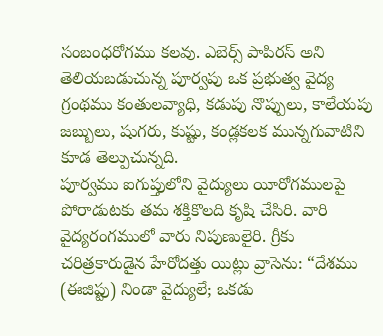సంబంధరోగము కలవు. ఎబెర్స్ పాపిరస్ అని తెలియబడుచున్న పూర్వపు ఒక ప్రభుత్వ వైద్య గ్రంథము కంతులవ్యాధి, కడుపు నొప్పులు, కాలేయపు జబ్బులు, షుగరు, కుష్టు, కండ్లకలక మున్నగువాటిని కూడ తెల్పుచున్నది.
పూర్వము ఐగుప్తులోని వైద్యులు యీరోగములపై పోరాడుటకు తమ శక్తికొలది కృషి చేసిరి. వారి వైద్యరంగములో వారు నిపుణులైరి. గ్రీకు చరిత్రకారుడైన హేరోదత్తు యిట్లు వ్రాసెను: “దేశము (ఈజిప్టు) నిండా వైద్యులే; ఒకడు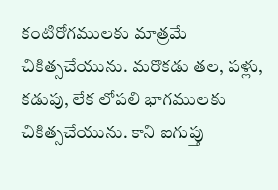కంటిరోగములకు మాత్రమే చికిత్సచేయును. మరొకడు తల, పళ్లు, కడుపు, లేక లోపలి భాగములకు చికిత్సచేయును. కాని ఐగుప్తు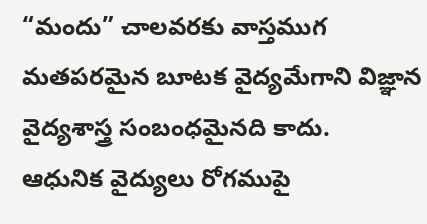“మందు” చాలవరకు వాస్తముగ మతపరమైన బూటక వైద్యమేగాని విజ్ఞాన వైద్యశాస్త్ర సంబంధమైనది కాదు.
ఆధునిక వైద్యులు రోగముపై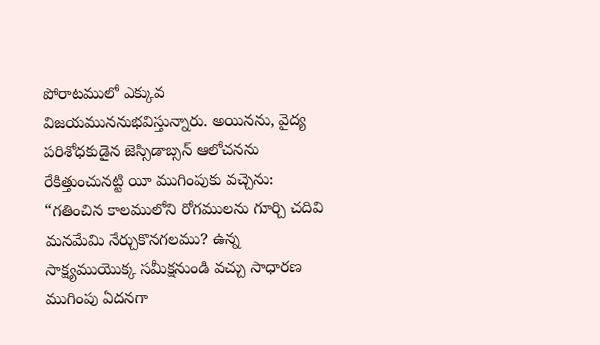పోరాటములో ఎక్కువ విజయముననుభవిస్తున్నారు. అయినను, వైద్య పరిశోధకుడైన జెస్సిడాబ్సన్ ఆలోచనను రేకిత్తుంచునట్టి యీ ముగింపుకు వచ్చెను:
“గతించిన కాలములోని రోగములను గూర్చి చదివి మనమేమి నేర్చుకొనగలము? ఉన్న సాక్ష్యముయొక్క సమీక్షనుండి వచ్చు సాధారణ ముగింపు ఏదనగా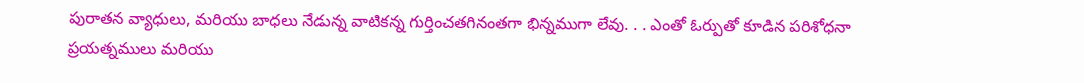పురాతన వ్యాధులు, మరియు బాధలు నేడున్న వాటికన్న గుర్తించతగినంతగా భిన్నముగా లేవు. . . ఎంతో ఓర్పుతో కూడిన పరిశోధనా ప్రయత్నములు మరియు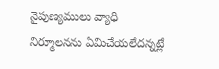నైపుణ్యములు వ్యాధి నిర్మూలనను ఏమిచేయలేదన్నట్లే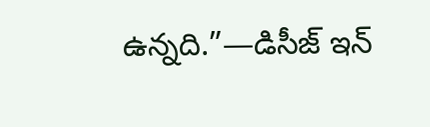ఉన్నది.”—డిసీజ్ ఇన్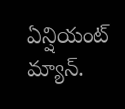ఏన్షియంట్ మ్యాన్.